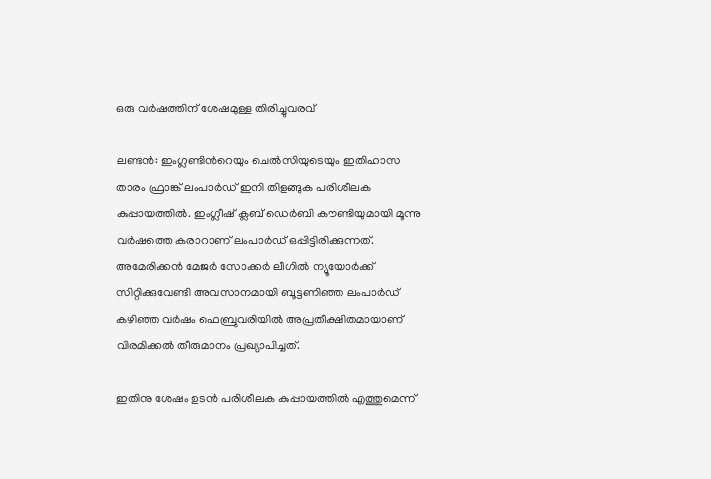ഒരു വര്‍ഷത്തിന് ശേഷമുള്ള തിരിച്ചുവരവ്

ലണ്ടന്‍: ഇംഗ്ലണ്ടിന്‍റെയും ചെല്‍സിയുടെയും ഇതിഹാസ താരം ഫ്രാങ്ക് ലംപാര്‍ഡ് ഇനി തിളങ്ങുക പരിശീലക കുപ്പായത്തില്‍. ഇംഗ്ലീഷ് ക്ലബ് ഡെര്‍ബി കൗണ്ടിയുമായി മൂന്നു വര്‍ഷത്തെ കരാറാണ് ലംപാര്‍ഡ് ഒപ്പിട്ടിരിക്കുന്നത്. അമേരിക്കന്‍ മേജര്‍ സോക്കര്‍ ലീഗില്‍ ന്യൂയോര്‍ക്ക് സിറ്റിക്കുവേണ്ടി അവസാനമായി ബൂട്ടണിഞ്ഞ ലംപാര്‍ഡ് കഴിഞ്ഞ വര്‍ഷം ഫെബ്രുവരിയില്‍ അപ്രതീക്ഷിതമായാണ് വിരമിക്കല്‍ തീരുമാനം പ്രഖ്യാപിച്ചത്.

ഇതിനു ശേഷം ഉടന്‍ പരിശീലക കുപ്പായത്തില്‍ എത്തുമെന്ന്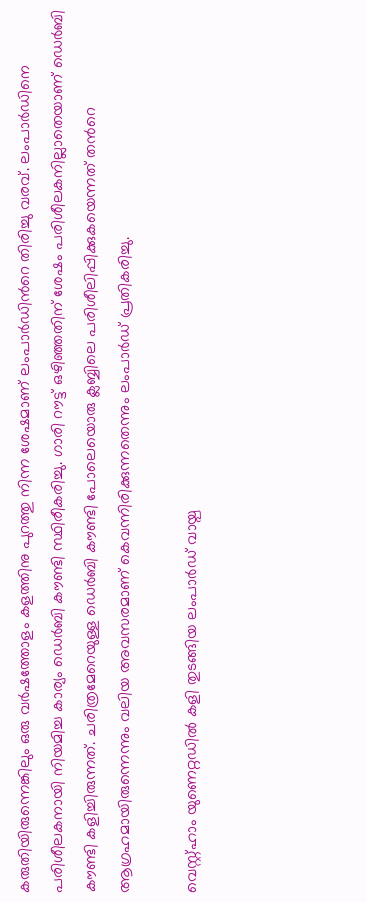കരുതിയിരുന്നെങ്കിലും ഒരു വര്‍ഷത്തോളം കളത്തിനു പുറത്തു നിന്ന ശേഷമാണ് ലംപാര്‍ഡിന്‍റെ തിരിച്ചു വരവ്. ലംപാര്‍ഡിനെ പരിശീലകനായി നിയമിച്ച കാര്യം ഡെര്‍ബി കൗണ്ടി സ്ഥിരീകരിച്ചു. ഗാരി റൗട്ട് ഒഴിഞ്ഞതിന് ശേഷം പരിശീലകനില്ലാതെയാണ് ഡെര്‍ബി കൗണ്ടി കളിച്ചിരുന്നത്. ചരിത്രമേറെയുള്ള ഡെര്‍ബി കൗണ്ടി പോലെയൊരു ക്ലബ്ബിലെ പരിശീലിപ്പിക്കുകയെന്നത് തന്‍റെ ആഗ്രഹമായിരുന്നെന്നും വലിയ അവസരമാണ് കെവന്നിരിക്കുന്നതെന്നും ലംപാര്‍ഡ് പ്രതികരിച്ചു.

വെസ്റ്റ്ഹാം യുണെറ്റഡില്‍ കളി തുടങ്ങിയ ലംപാര്‍ഡ് വായ്പ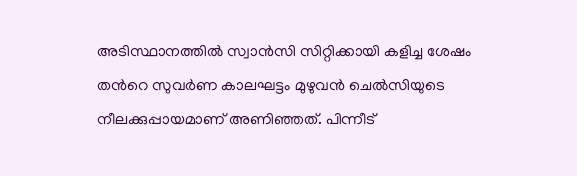അടിസ്ഥാനത്തില്‍ സ്വാന്‍സി സിറ്റിക്കായി കളിച്ച ശേഷം തന്‍റെ സുവര്‍ണ കാലഘട്ടം മുഴുവന്‍ ചെല്‍സിയുടെ നീലക്കുപ്പായമാണ് അണിഞ്ഞത്. പിന്നീട്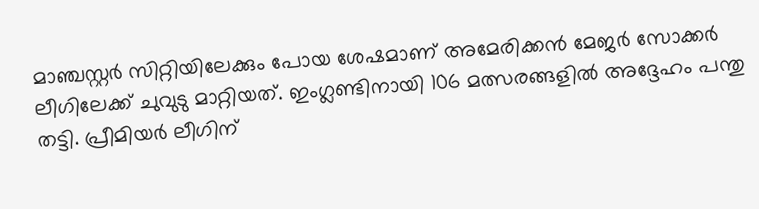മാഞ്ചസ്റ്റര്‍ സിറ്റിയിലേക്കും പോയ ശേഷമാണ് അമേരിക്കന്‍ മേജര്‍ സോക്കര്‍ ലീഗിലേക്ക് ചുവുടു മാറ്റിയത്. ഇംഗ്ലണ്ടിനായി 106 മത്സരങ്ങളില്‍ അദ്ദേഹം പന്തു തട്ടി. പ്രീമിയര്‍ ലീഗിന്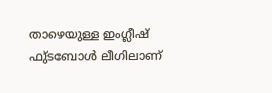താഴെയുള്ള ഇംഗ്ലീഷ് ഫു്ടബോള്‍ ലീഗിലാണ്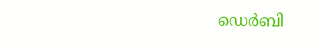ഡെര്‍ബി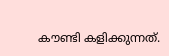കൗണ്ടി കളിക്കുന്നത്.